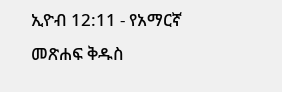ኢዮብ 12:11 - የአማርኛ መጽሐፍ ቅዱስ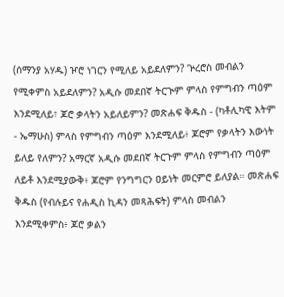(ሰማንያ አሃዱ) ዦሮ ነገርን የሚለይ አይደለምን? ጕረሮስ መብልን የሚቀምስ አይደለምን? አዲሱ መደበኛ ትርጒም ምላስ የምግብን ጣዕም እንደሚለይ፣ ጆሮ ቃላትን አይለይምን? መጽሐፍ ቅዱስ - (ካቶሊካዊ እትም - ኤማሁስ) ምላስ የምግብን ጣዕም እንደሚለይ፥ ጆሮም የቃላትን እውነት ይለይ የለምን? አማርኛ አዲሱ መደበኛ ትርጉም ምላስ የምግብን ጣዕም ለይቶ እንደሚያውቅ፥ ጆሮም የንግግርን ዐይነት መርምሮ ይለያል። መጽሐፍ ቅዱስ (የብሉይና የሐዲስ ኪዳን መጻሕፍት) ምላስ መብልን እንደሚቀምስ፥ ጆሮ ቃልን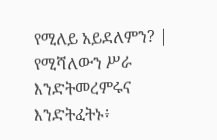የሚለይ አይደለምን? |
የሚሻለውን ሥራ እንድትመረምሩና እንድትፈትኑ፥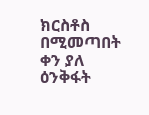ክርስቶስ በሚመጣበት ቀን ያለ ዕንቅፋት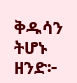ቅዱሳን ትሆኑ ዘንድ፦